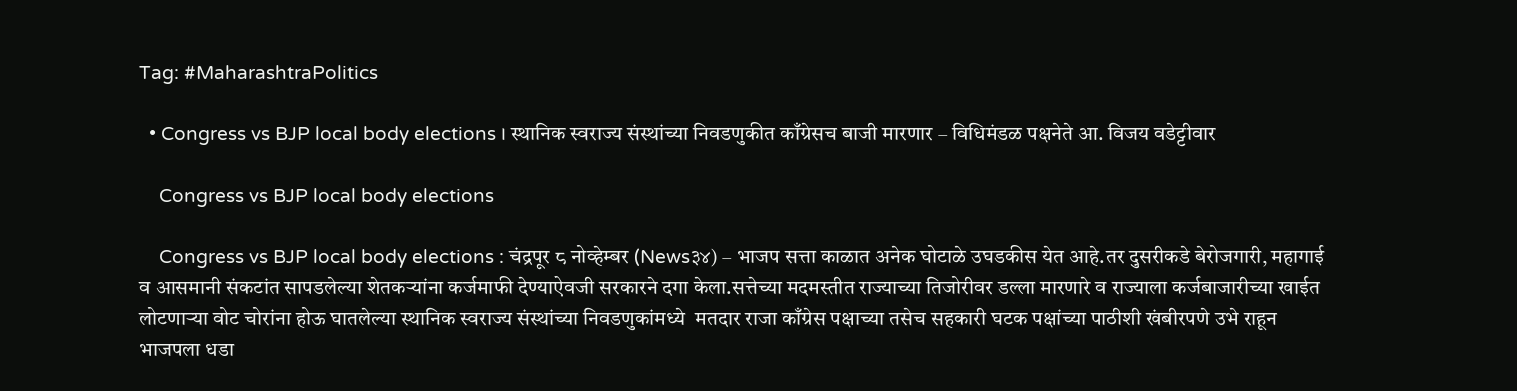Tag: #MaharashtraPolitics

  • Congress vs BJP local body elections । स्थानिक स्वराज्य संस्थांच्या निवडणुकीत काँग्रेसच बाजी मारणार – विधिमंडळ पक्षनेते आ. विजय वडेट्टीवार

    Congress vs BJP local body elections

    Congress vs BJP local body elections : चंद्रपूर ८ नोव्हेम्बर (News३४) – भाजप सत्ता काळात अनेक घोटाळे उघडकीस येत आहे.तर दुसरीकडे बेरोजगारी, महागाई व आसमानी संकटांत सापडलेल्या शेतकऱ्यांना कर्जमाफी देण्याऐवजी सरकारने दगा केला.सत्तेच्या मदमस्तीत राज्याच्या तिजोरीवर डल्ला मारणारे व राज्याला कर्जबाजारीच्या खाईत लोटणाऱ्या वोट चोरांना होऊ घातलेल्या स्थानिक स्वराज्य संस्थांच्या निवडणुकांमध्ये  मतदार राजा काँग्रेस पक्षाच्या तसेच सहकारी घटक पक्षांच्या पाठीशी खंबीरपणे उभे राहून भाजपला धडा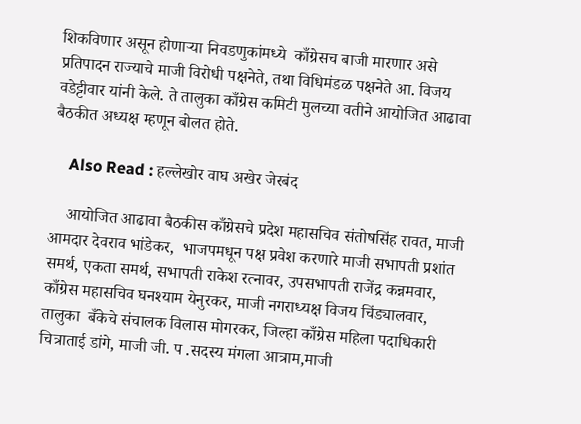शिकविणार असून होणाऱ्या निवडणुकांमध्ये  काँग्रेसच बाजी मारणार असे प्रतिपादन राज्याचे माजी विरोधी पक्षनेते, तथा विधिमंडळ पक्षनेते आ. विजय वडेट्टीवार यांनी केले. ते तालुका काँग्रेस कमिटी मुलच्या वतीने आयोजित आढावा बैठकीत अध्यक्ष म्हणून बोलत होते.

    Also Read : हल्लेखोर वाघ अखेर जेरबंद

    आयोजित आढावा बैठकीस काँग्रेसचे प्रदेश महासचिव संतोषसिंह रावत, माजी आमदार देवराव भांडेकर,  भाजपमधून पक्ष प्रवेश करणारे माजी सभापती प्रशांत समर्थ, एकता समर्थ, सभापती राकेश रत्नावर, उपसभापती राजेंद्र कन्नमवार, काँग्रेस महासचिव घनश्याम येनुरकर, माजी नगराध्यक्ष विजय चिंड्यालवार, तालुका  बँकेचे संचालक विलास मोगरकर, जिल्हा काँग्रेस महिला पदाधिकारी चित्राताई डांगे, माजी जी. प .सदस्य मंगला आत्राम,माजी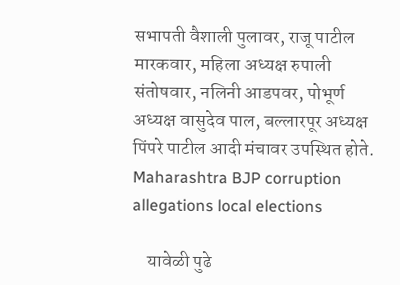सभापती वैशाली पुलावर, राजू पाटील मारकवार, महिला अध्यक्ष रुपाली संतोषवार, नलिनी आडपवर, पोभूर्ण अध्यक्ष वासुदेव पाल, बल्लारपूर अध्यक्ष पिंपरे पाटील आदी मंचावर उपस्थित होते. Maharashtra BJP corruption allegations local elections

    यावेळी पुढे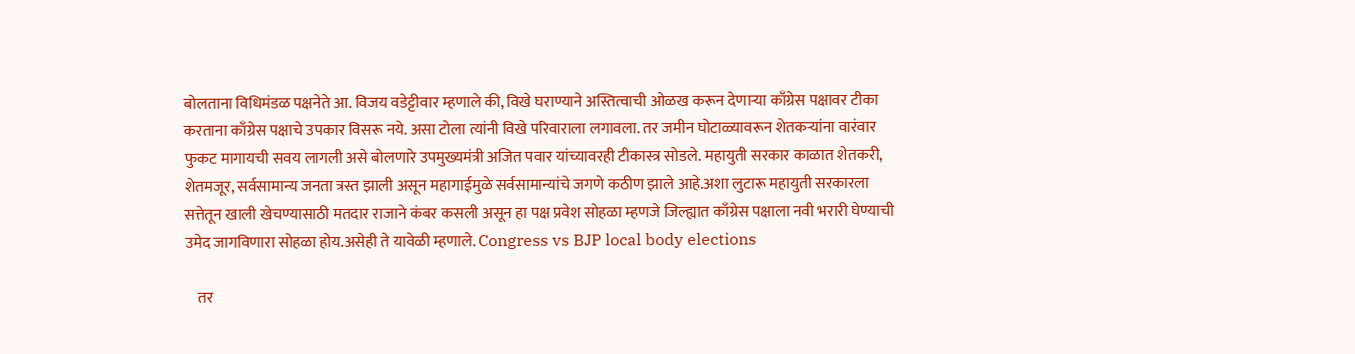बोलताना विधिमंडळ पक्षनेते आ. विजय वडेट्टीवार म्हणाले की, विखे घराण्याने अस्तित्वाची ओळख करून देणाऱ्या काँग्रेस पक्षावर टीका करताना काँग्रेस पक्षाचे उपकार विसरू नये. असा टोला त्यांनी विखे परिवाराला लगावला. तर जमीन घोटाळ्यावरून शेतकऱ्यांना वारंवार फुकट मागायची सवय लागली असे बोलणारे उपमुख्यमंत्री अजित पवार यांच्यावरही टीकास्त्र सोडले. महायुती सरकार काळात शेतकरी, शेतमजूर, सर्वसामान्य जनता त्रस्त झाली असून महागाईमुळे सर्वसामान्यांचे जगणे कठीण झाले आहे.अशा लुटारू महायुती सरकारला सत्तेतून खाली खेचण्यासाठी मतदार राजाने कंबर कसली असून हा पक्ष प्रवेश सोहळा म्हणजे जिल्ह्यात काँग्रेस पक्षाला नवी भरारी घेण्याची उमेद जागविणारा सोहळा होय.असेही ते यावेळी म्हणाले. Congress vs BJP local body elections

    तर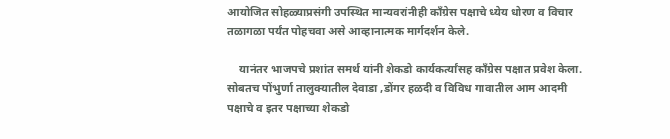आयोजित सोहळ्याप्रसंगी उपस्थित मान्यवरांनीही काँग्रेस पक्षाचे ध्येय धोरण व विचार तळागळा पर्यंत पोहचवा असे आव्हानात्मक मार्गदर्शन केले.

    यानंतर भाजपचे प्रशांत समर्थ यांनी शेकडो कार्यकर्त्यांसह काँग्रेस पक्षात प्रवेश केला. सोबतच पोंभुर्णा तालुक्यातील देवाडा ,डोंगर हळदी व विविध गावातील आम आदमी पक्षाचे व इतर पक्षाच्या शेकडो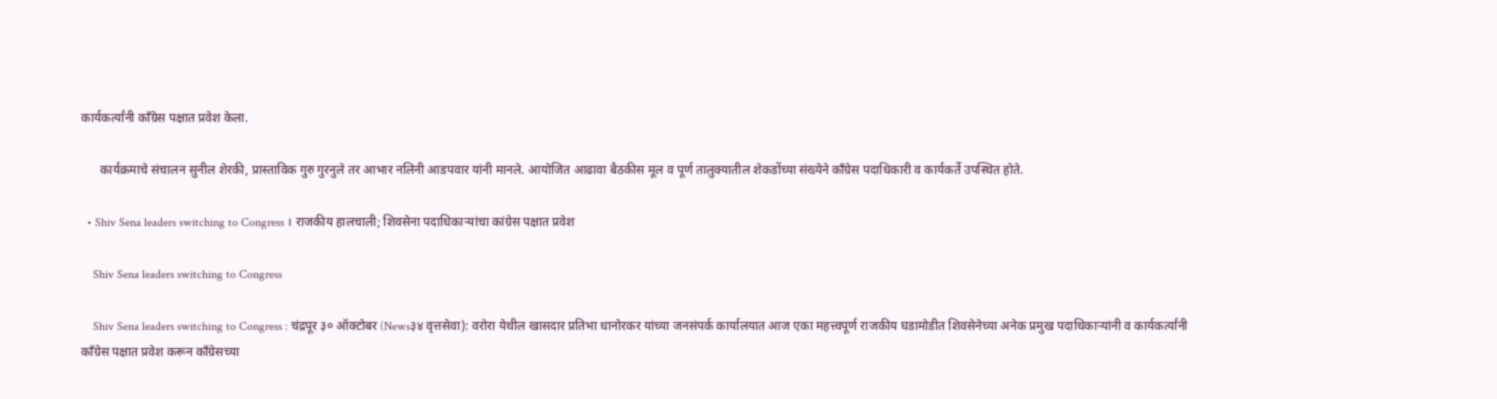कार्यकर्त्यांनी काँग्रेस पक्षात प्रवेश केला.

      कार्यक्रमाचे संचालन सुनील शेरकी, प्रास्ताविक गुरु गुरनुले तर आभार नलिनी आडपवार यांनी मानले. आयोजित आढावा बैठकीस मूल व पूर्ण तालुक्यातील शेकडोंच्या संख्येने काँग्रेस पदाधिकारी व कार्यकर्ते उपस्थित होते.

  • Shiv Sena leaders switching to Congress । राजकीय हालचाली; शिवसेना पदाधिकाऱ्यांचा कांग्रेस पक्षात प्रवेश

    Shiv Sena leaders switching to Congress

    Shiv Sena leaders switching to Congress : चंद्रपूर ३० ऑक्टोबर (News३४ वृत्तसेवा): वरोरा येथील खासदार प्रतिभा धानोरकर यांच्या जनसंपर्क कार्यालयात आज एका महत्त्वपूर्ण राजकीय घडामोडीत शिवसेनेच्या अनेक प्रमुख पदाधिकाऱ्यांनी व कार्यकर्त्यांनी काँग्रेस पक्षात प्रवेश करून काँग्रेसच्या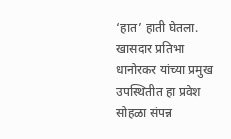‘हात’ हाती घेतला. खासदार प्रतिभा धानोरकर यांच्या प्रमुख उपस्थितीत हा प्रवेश सोहळा संपन्न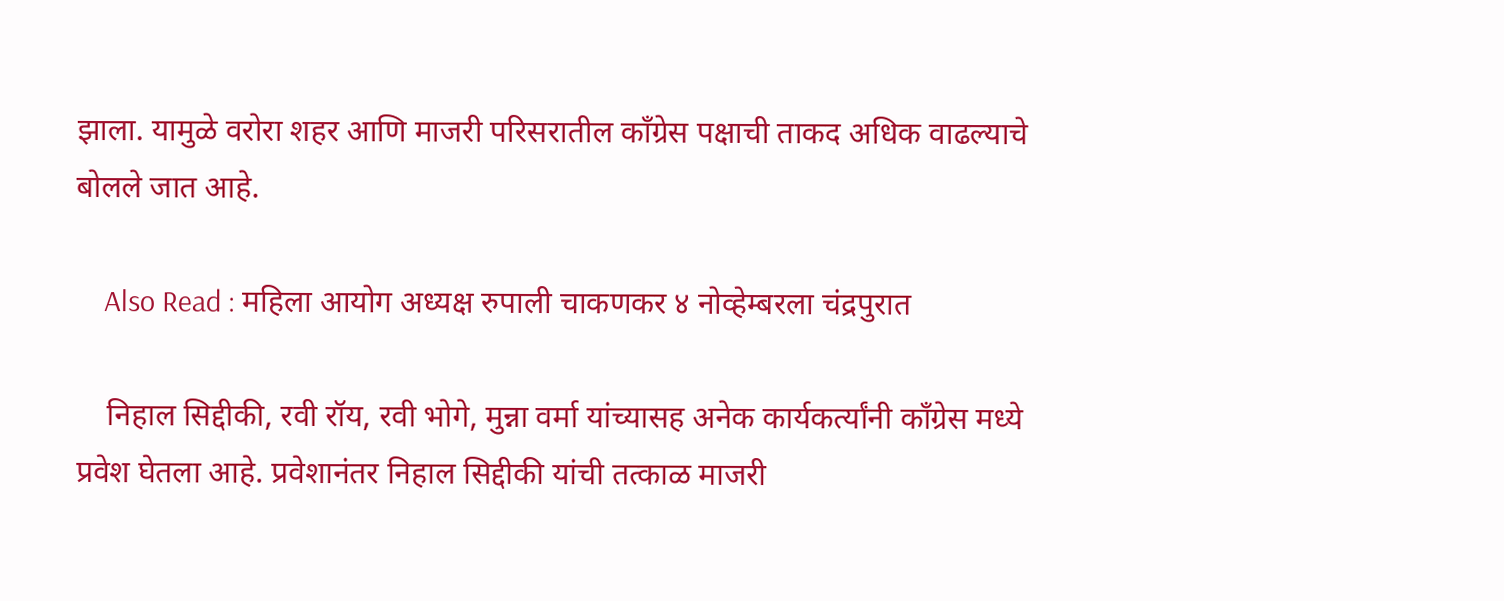झाला. यामुळे वरोरा शहर आणि माजरी परिसरातील काँग्रेस पक्षाची ताकद अधिक वाढल्याचे बोलले जात आहे.

    Also Read : महिला आयोग अध्यक्ष रुपाली चाकणकर ४ नोव्हेम्बरला चंद्रपुरात

    निहाल सिद्दीकी, रवी रॉय, रवी भोगे, मुन्ना वर्मा यांच्यासह अनेक कार्यकर्त्यांनी काँग्रेस मध्ये प्रवेश घेतला आहे. प्रवेशानंतर निहाल सिद्दीकी यांची तत्काळ माजरी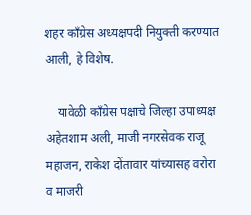शहर काँग्रेस अध्यक्षपदी नियुक्ती करण्यात आली, हे विशेष.

    यावेळी काँग्रेस पक्षाचे जिल्हा उपाध्यक्ष अहेतशाम अली, माजी नगरसेवक राजू महाजन, राकेश दोंतावार यांच्यासह वरोरा व माजरी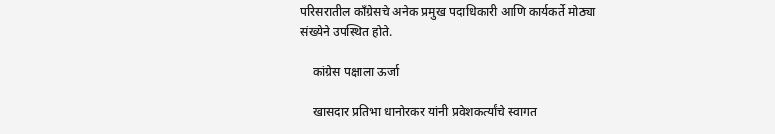परिसरातील काँग्रेसचे अनेक प्रमुख पदाधिकारी आणि कार्यकर्ते मोठ्या संख्येने उपस्थित होते.

    कांग्रेस पक्षाला ऊर्जा

    खासदार प्रतिभा धानोरकर यांनी प्रवेशकर्त्यांचे स्वागत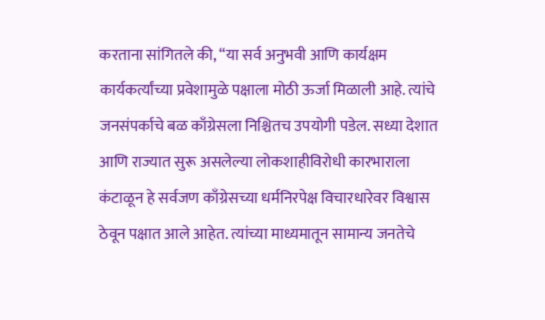करताना सांगितले की, “या सर्व अनुभवी आणि कार्यक्षम कार्यकर्त्यांच्या प्रवेशामुळे पक्षाला मोठी ऊर्जा मिळाली आहे. त्यांचे जनसंपर्काचे बळ काँग्रेसला निश्चितच उपयोगी पडेल. सध्या देशात आणि राज्यात सुरू असलेल्या लोकशाहीविरोधी कारभाराला कंटाळून हे सर्वजण काँग्रेसच्या धर्मनिरपेक्ष विचारधारेवर विश्वास ठेवून पक्षात आले आहेत. त्यांच्या माध्यमातून सामान्य जनतेचे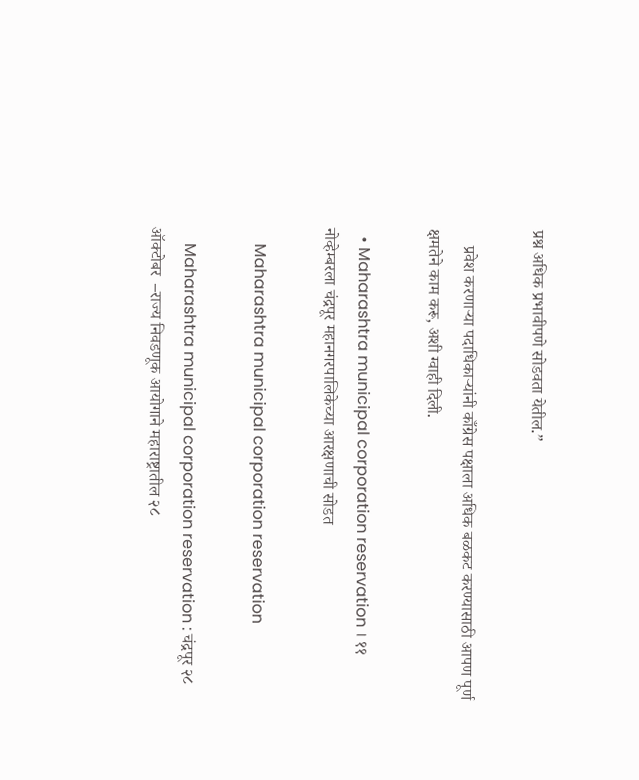प्रश्न अधिक प्रभावीपणे सोडवता येतील.”

    प्रवेश करणाऱ्या पदाधिकाऱ्यांनी काँग्रेस पक्षाला अधिक बळकट करण्यासाठी आपण पूर्ण क्षमतेने काम करू, अशी ग्वाही दिली.

  • Maharashtra municipal corporation reservation । ११ नोव्हेम्बरला चंद्रपूर महानगरपालिकेच्या आरक्षणाची सोडत

    Maharashtra municipal corporation reservation

    Maharashtra municipal corporation reservation : चंद्रपूर २८ ऑक्टोबर  –राज्य निवडणूक आयोगाने महाराष्ट्रातील २८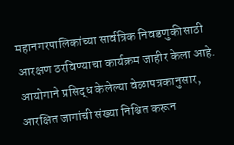महानगरपालिकांच्या सार्वत्रिक निवडणुकीसाठी आरक्षण ठरविण्याचा कार्यक्रम जाहीर केला आहे. आयोगाने प्रसिद्ध केलेल्या वेळापत्रकानुसार, आरक्षित जागांची संख्या निश्चित करून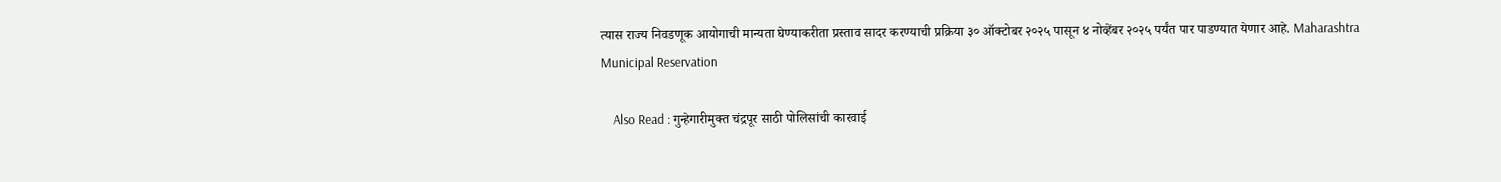त्यास राज्य निवडणूक आयोगाची मान्यता घेण्याकरीता प्रस्ताव सादर करण्याची प्रक्रिया ३० ऑक्टोबर २०२५ पासून ४ नोव्हेंबर २०२५ पर्यंत पार पाडण्यात येणार आहे. Maharashtra Municipal Reservation

    Also Read : गुन्हेगारीमुक्त चंद्रपूर साठी पोलिसांची कारवाई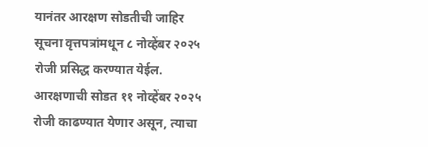यानंतर आरक्षण सोडतीची जाहिर सूचना वृत्तपत्रांमधून ८ नोव्हेंबर २०२५ रोजी प्रसिद्ध करण्यात येईल. आरक्षणाची सोडत ११ नोव्हेंबर २०२५ रोजी काढण्यात येणार असून, त्याचा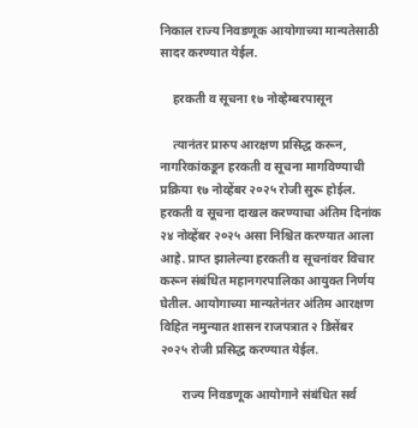निकाल राज्य निवडणूक आयोगाच्या मान्यतेसाठी सादर करण्यात येईल.

    हरकती व सूचना १७ नोव्हेम्बरपासून

    त्यानंतर प्रारुप आरक्षण प्रसिद्ध करून, नागरिकांकडून हरकती व सूचना मागविण्याची प्रक्रिया १७ नोव्हेंबर २०२५ रोजी सुरू होईल. हरकती व सूचना दाखल करण्याचा अंतिम दिनांक २४ नोव्हेंबर २०२५ असा निश्चित करण्यात आला आहे. प्राप्त झालेल्या हरकती व सूचनांवर विचार करून संबंधित महानगरपालिका आयुक्त निर्णय घेतील. आयोगाच्या मान्यतेनंतर अंतिम आरक्षण विहित नमुन्यात शासन राजपत्रात २ डिसेंबर २०२५ रोजी प्रसिद्ध करण्यात येईल.

       राज्य निवडणूक आयोगाने संबंधित सर्व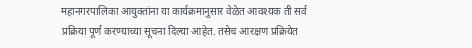महानगरपालिका आयुक्तांना या कार्यक्रमानुसार वेळेत आवश्यक ती सर्व प्रक्रिया पूर्ण करण्याच्या सूचना दिल्या आहेत. तसेच आरक्षण प्रक्रियेत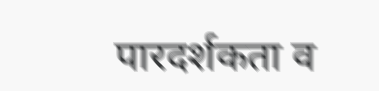पारदर्शकता व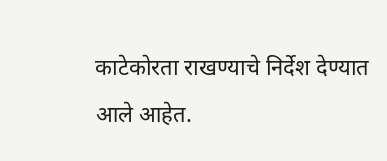काटेकोरता राखण्याचे निर्देश देण्यात आले आहेत.